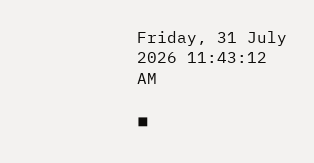Friday, 31 July 2026 11:43:12 AM

◾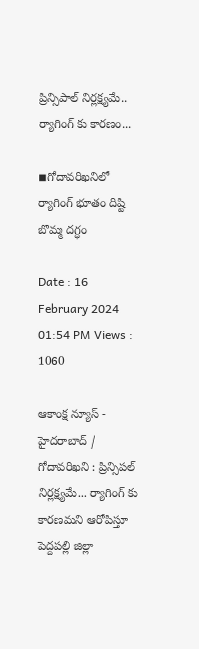ప్రిన్సిపాల్ నిర్లక్ష్యమే.. ర్యాగింగ్ కు కారణం...

◾గోదావరిఖనిలో ర్యాగింగ్ భూతం దిష్టి బొమ్మ దగ్ధం

Date : 16 February 2024 01:54 PM Views : 1060

ఆకాంక్ష న్యూస్ - హైదరాబాద్ / గోదావరిఖని : ప్రిన్సిపల్ నిర్లక్ష్యమే... ర్యాగింగ్ కు కారణమని ఆరోపిస్తూ పెద్దపల్లి జిల్లా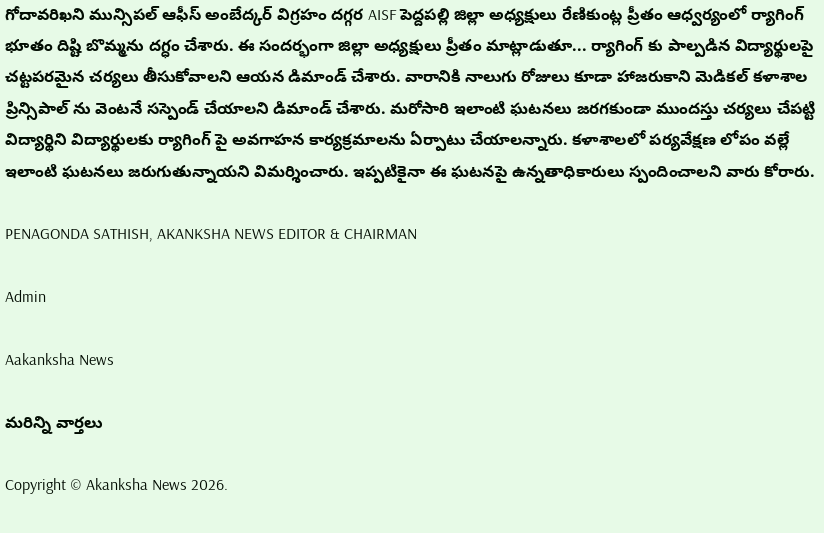గోదావరిఖని మున్సిపల్ ఆఫీస్ అంబేద్కర్ విగ్రహం దగ్గర AISF పెద్దపల్లి జిల్లా అధ్యక్షులు రేణికుంట్ల ప్రీతం ఆధ్వర్యంలో ర్యాగింగ్ భూతం దిష్టి బొమ్మను దగ్ధం చేశారు. ఈ సందర్భంగా జిల్లా అధ్యక్షులు ప్రీతం మాట్లాడుతూ... ర్యాగింగ్ కు పాల్పడిన విద్యార్థులపై చట్టపరమైన చర్యలు తీసుకోవాలని ఆయన డిమాండ్ చేశారు. వారానికి నాలుగు రోజులు కూడా హాజరుకాని మెడికల్ కళాశాల ప్రిన్సిపాల్ ను వెంటనే సస్పెండ్ చేయాలని డిమాండ్ చేశారు. మరోసారి ఇలాంటి ఘటనలు జరగకుండా ముందస్తు చర్యలు చేపట్టి విద్యార్థిని విద్యార్థులకు ర్యాగింగ్ పై అవగాహన కార్యక్రమాలను ఏర్పాటు చేయాలన్నారు. కళాశాలలో పర్యవేక్షణ లోపం వల్లే ఇలాంటి ఘటనలు జరుగుతున్నాయని విమర్శించారు. ఇప్పటికైనా ఈ ఘటనపై ఉన్నతాధికారులు స్పందించాలని వారు కోరారు.

PENAGONDA SATHISH, AKANKSHA NEWS EDITOR & CHAIRMAN

Admin

Aakanksha News

మరిన్ని వార్తలు

Copyright © Akanksha News 2026.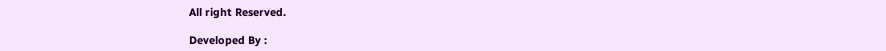All right Reserved.

Developed By :